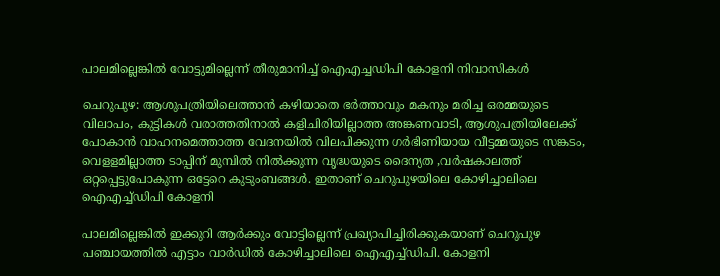പാലമില്ലെങ്കില്‍ വോട്ടുമില്ലെന്ന് തീരുമാനിച്ച് ഐഎച്ചഡിപി കോളനി നിവാസികള്‍

ചെറുപുഴ: ആശുപത്രിയിലെത്താന്‍ കഴിയാതെ ഭര്‍ത്താവും മകനും മരിച്ച ഒരമ്മയുടെ വിലാപം, കുട്ടികള്‍ വരാത്തതിനാല്‍ കളിചിരിയില്ലാത്ത അങ്കണവാടി, ആശുപത്രിയിലേക്ക് പോകാന്‍ വാഹനമെത്താത്ത വേദനയില്‍ വിലപിക്കുന്ന ഗര്‍ഭിണിയായ വീട്ടമ്മയുടെ സങ്കടം, വെളളമില്ലാത്ത ടാപ്പിന് മുമ്പില്‍ നില്‍ക്കുന്ന വൃദ്ധയുടെ ദൈന്യത ,വര്‍ഷകാലത്ത് ഒറ്റപ്പെട്ടുപോകുന്ന ഒട്ടേറെ കുടുംബങ്ങള്‍. ഇതാണ് ചെറുപുഴയിലെ കോഴിച്ചാലിലെ ഐഎച്ച്ഡിപി കോളനി

പാലമില്ലെങ്കില്‍ ഇക്കുറി ആര്‍ക്കും വോട്ടില്ലെന്ന് പ്രഖ്യാപിച്ചിരിക്കുകയാണ് ചെറുപുഴ പഞ്ചായത്തില്‍ എട്ടാം വാര്‍ഡില്‍ കോഴിച്ചാലിലെ ഐഎച്ച്ഡിപി. കോളനി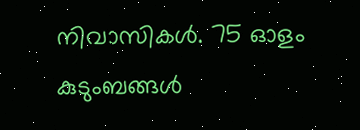നിവാസികള്‍. 75 ഓളം കുടുംബങ്ങള്‍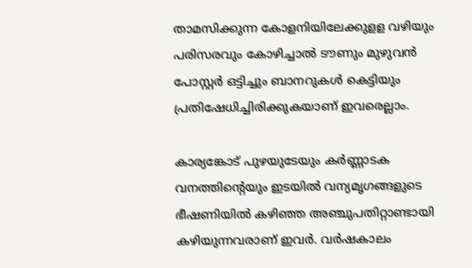താമസിക്കുന്ന കോളനിയിലേക്കുളള വഴിയും പരിസരവും കോഴിച്ചാല്‍ ടൗണും മുഴുവന്‍ പോസ്റ്റര്‍ ഒട്ടിച്ചും ബാനറുകള്‍ കെട്ടിയും പ്രതിഷേധിച്ചിരിക്കുകയാണ് ഇവരെല്ലാം.

കാര്യങ്കോട് പുഴയുടേയും കര്‍ണ്ണാടക വനത്തിന്റെയും ഇടയില്‍ വന്യമൃഗങ്ങളുടെ ഭീഷണിയില്‍ കഴിഞ്ഞ അഞ്ചുപതിറ്റാണ്ടായി കഴിയുന്നവരാണ് ഇവര്‍. വര്‍ഷകാലം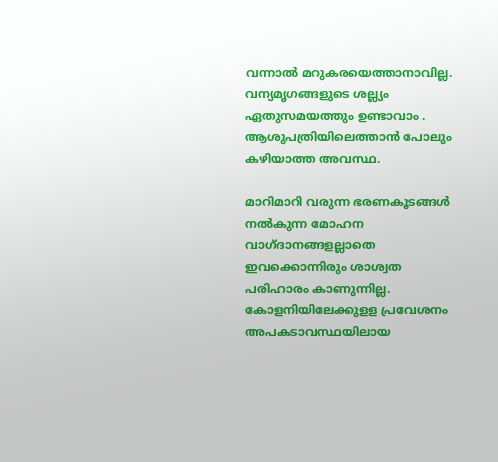വന്നാല്‍ മറുകരയെത്താനാവില്ല. വന്യമൃഗങ്ങളുടെ ശല്ല്യം ഏതുസമയത്തും ഉണ്ടാവാം . ആശുപത്രിയിലെത്താന്‍ പോലും കഴിയാത്ത അവസ്ഥ.

മാറിമാറി വരുന്ന ഭരണകൂടങ്ങള്‍ നല്‍കുന്ന മോഹന വാഗ്ദാനങ്ങളല്ലാതെ ഇവക്കൊന്നിരും ശാശ്വത പരിഹാരം കാണുന്നില്ല. കോളനിയിലേക്കുളള പ്രവേശനം അപകടാവസ്ഥയിലായ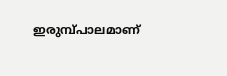ഇരുമ്പ്പാലമാണ്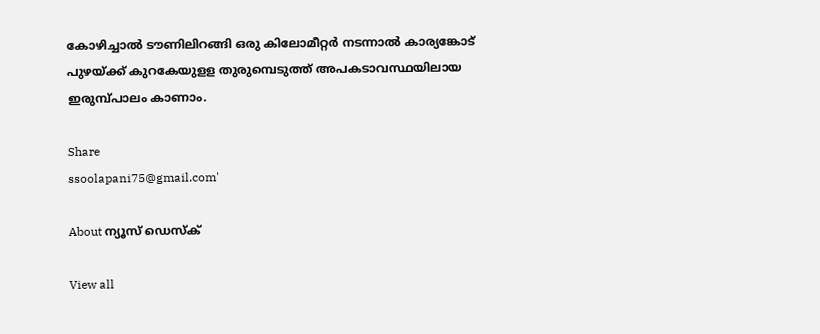കോഴിച്ചാല്‍ ടൗണിലിറങ്ങി ഒരു കിലോമീറ്റര്‍ നടന്നാല്‍ കാര്യങ്കോട് പുഴയ്ക്ക് കുറകേയുളള തുരുമ്പെടുത്ത് അപകടാവസ്ഥയിലായ ഇരുമ്പ്പാലം കാണാം.

Share
ssoolapani75@gmail.com'

About ന്യൂസ് ഡെസ്ക്

View all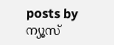posts by ന്യൂസ്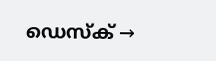ഡെസ്ക് →